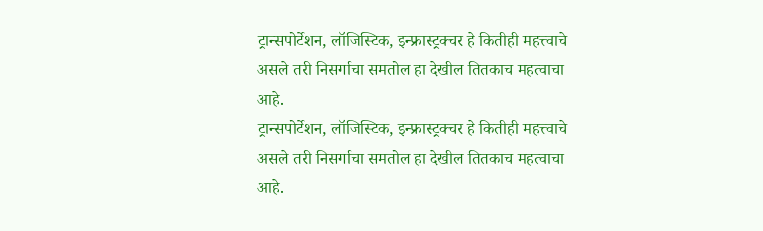ट्रान्सपोर्टेशन, लॉजिस्टिक, इन्फ्रास्ट्रक्चर हे कितीही महत्त्वाचे असले तरी निसर्गाचा समतोल हा देखील तितकाच महत्वाचा आहे.
ट्रान्सपोर्टेशन, लॉजिस्टिक, इन्फ्रास्ट्रक्चर हे कितीही महत्त्वाचे असले तरी निसर्गाचा समतोल हा देखील तितकाच महत्वाचा आहे.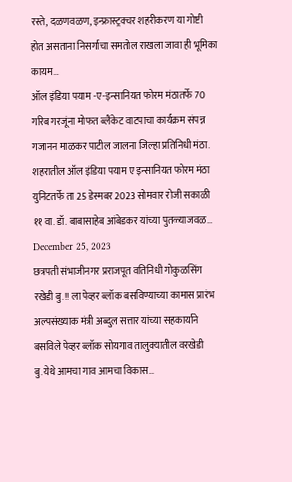रस्ते, दळणवळण, इन्फ्रास्ट्रक्चर शहरीकरण या गोष्टी होत असताना निसर्गाचा समतोल राखला जावा ही भूमिका कायम…
ऑल इंडिया पयाम -ए-इन्सानियत फोरम मंठातर्फे 70 गरिब गरजूंना मोफत ब्लैंकेट वाटपाचा कार्यक्रम संपन्न
गजानन माळकर पाटील जालना जिल्हा प्रतिनिधी मंठा. शहरातील ऑल इंडिया पयाम ए इन्सानियत फोरम मंठा युनिटतर्फे ता 25 डेस्मबर 2023 सोमवार रोजी सकाळी ११ वा. डॉ. बाबासाहेब आंबेडकर यांच्या पुतळ्याजवळ…
December 25, 2023
छत्रपती संभाजीनगर प्रराजपूत वतिनिधी गोकुळसिंग रखेडी बु.!! ला पेव्हर ब्लॉक बसविण्याच्या कामास प्रारंभ अल्पसंख्याक मंत्री अब्दुल सत्तार यांच्या सहकार्याने बसविले पेव्हर ब्लॉक सोयगाव तालुक्यातील वरखेडी बु.येथे आमचा गाव आमचा विकास…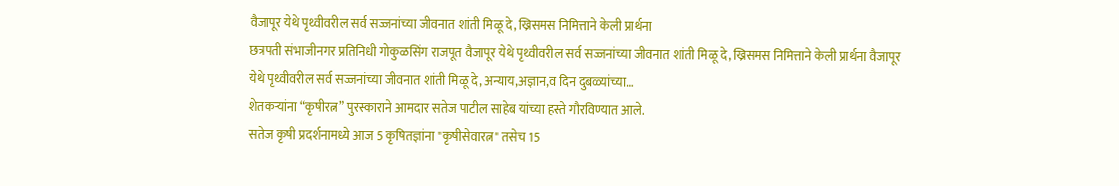वैजापूर येथे पृथ्वीवरील सर्व सज्जनांच्या जीवनात शांती मिळू दे, ख्रिसमस निमित्ताने केली प्रार्थना
छत्रपती संभाजीनगर प्रतिनिधी गोकुळसिंग राजपूत वैजापूर येथे पृथ्वीवरील सर्व सज्जनांच्या जीवनात शांती मिळू दे, ख्रिसमस निमित्ताने केली प्रार्थना वैजापूर येथे पृथ्वीवरील सर्व सज्जनांच्या जीवनात शांती मिळू दे, अन्याय,अज्ञान,व दिन दुबळ्यांच्या…
शेतकऱ्यांना “कृषीरत्न” पुरस्काराने आमदार सतेज पाटील साहेब यांच्या हस्ते गौरविण्यात आले.
सतेज कृषी प्रदर्शनामध्ये आज 5 कृषितज्ञांना "कृषीसेवारत्न" तसेच 15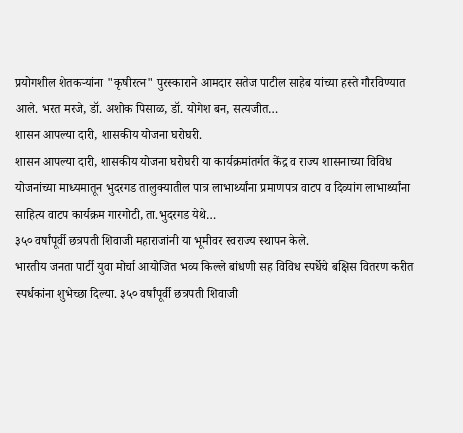प्रयोगशील शेतकऱ्यांना "कृषीरत्न" पुरस्काराने आमदार सतेज पाटील साहेब यांच्या हस्ते गौरविण्यात आले. भरत मरजे, डॉ. अशोक पिसाळ, डॉ. योगेश बन, सत्यजीत…
शासन आपल्या दारी, शासकीय योजना घरोघरी.
शासन आपल्या दारी, शासकीय योजना घरोघरी या कार्यक्रमांतर्गत केंद्र व राज्य शासनाच्या विविध योजनांच्या माध्यमातून भुदरगड तालुक्यातील पात्र लाभार्थ्यांना प्रमाणपत्र वाटप व दिव्यांग लाभार्थ्यांना साहित्य वाटप कार्यक्रम गारगोटी, ता.भुदरगड येथे…
३५० वर्षांपूर्वी छत्रपती शिवाजी महाराजांनी या भूमीवर स्वराज्य स्थापन केले.
भारतीय जनता पार्टी युवा मोर्चा आयोजित भव्य किल्ले बांधणी सह विविध स्पर्धेचे बक्षिस वितरण करीत स्पर्धकांना शुभेच्छा दिल्या. ३५० वर्षांपूर्वी छत्रपती शिवाजी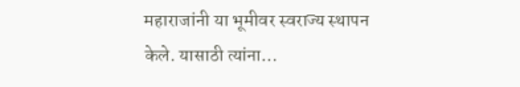महाराजांनी या भूमीवर स्वराज्य स्थापन केले. यासाठी त्यांना…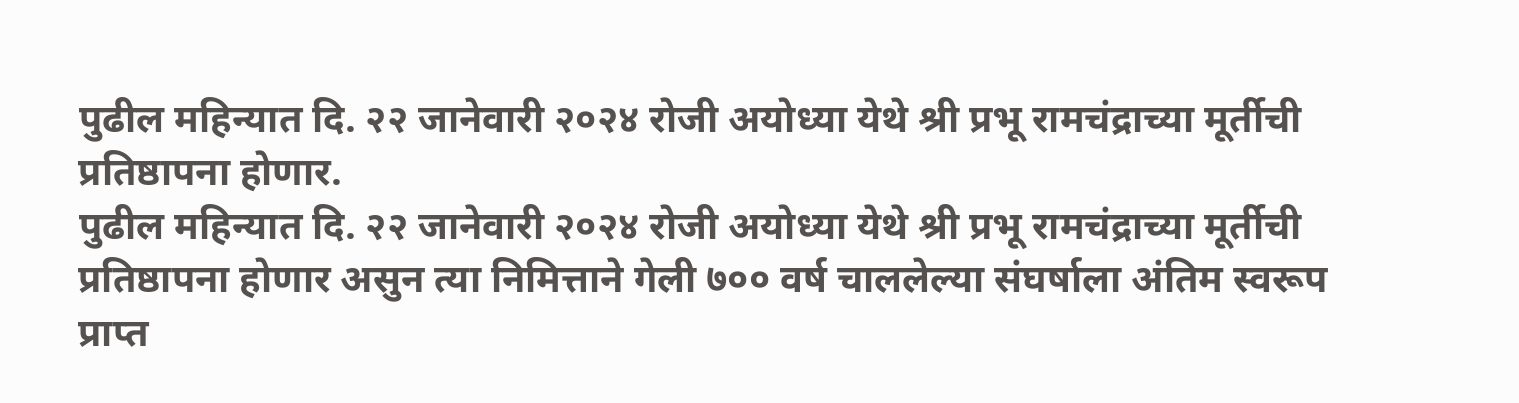पुढील महिन्यात दि. २२ जानेवारी २०२४ रोजी अयोध्या येथे श्री प्रभू रामचंद्राच्या मूर्तीची प्रतिष्ठापना होणार.
पुढील महिन्यात दि. २२ जानेवारी २०२४ रोजी अयोध्या येथे श्री प्रभू रामचंद्राच्या मूर्तीची प्रतिष्ठापना होणार असुन त्या निमित्ताने गेली ७०० वर्ष चाललेल्या संघर्षाला अंतिम स्वरूप प्राप्त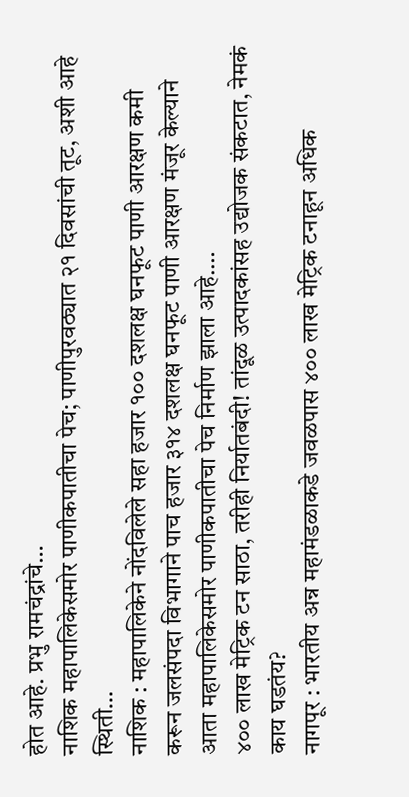होत आहे. प्रभु रामचंद्रांचे…
नाशिक महापालिकेसमोर पाणीकपातीचा पेच; पाणीपुरवठ्यात २१ दिवसांची तूट, अशी आहे स्थिती…
नाशिक : महापालिकेने नोंदविलेले सहा हजार १०० दशलक्ष घनफूट पाणी आरक्षण कमी करून जलसंपदा विभागाने पाच हजार ३१४ दशलक्ष घनफूट पाणी आरक्षण मंजूर केल्याने आता महापालिकेसमोर पाणीकपातीचा पेच निर्माण झाला आहे.…
४०० लाख मेट्रिक टन साठा, तरीही निर्यातबंदी! तांदूळ उत्पादकांसह उद्योजक संकटात, नेमकं काय घडतंय?
नागपूर : भारतीय अन्न महामंडळाकडे जवळपास ४०० लाख मेट्रिक टनाहून अधिक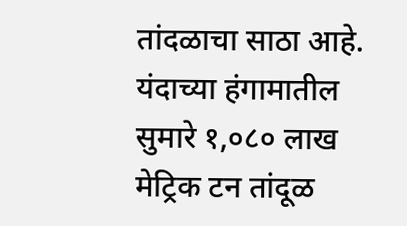तांदळाचा साठा आहे. यंदाच्या हंगामातील सुमारे १,०८० लाख मेट्रिक टन तांदूळ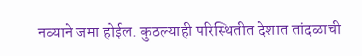नव्याने जमा होईल. कुठल्याही परिस्थितीत देशात तांदळाची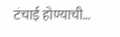टंचाई होण्याची…